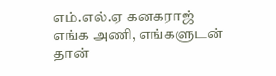எம்.எல்.ஏ கனகராஜ் எங்க அணி, எங்களுடன் தான்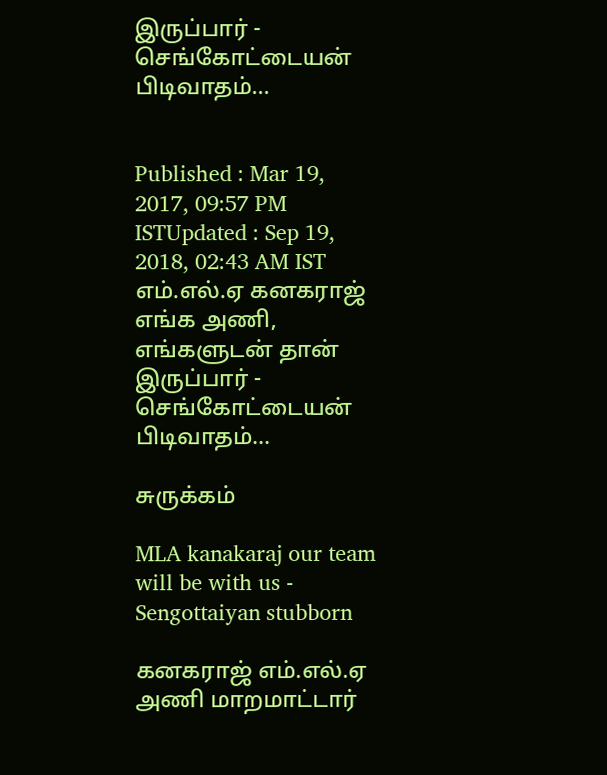இருப்பார் - செங்கோட்டையன் பிடிவாதம்...


Published : Mar 19, 2017, 09:57 PM ISTUpdated : Sep 19, 2018, 02:43 AM IST
எம்.எல்.ஏ கனகராஜ் எங்க அணி, எங்களுடன் தான் இருப்பார் - செங்கோட்டையன் பிடிவாதம்...

சுருக்கம்

MLA kanakaraj our team will be with us - Sengottaiyan stubborn

கனகராஜ் எம்.எல்.ஏ அணி மாறமாட்டார்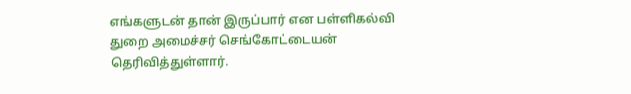எங்களுடன் தான் இருப்பார் என பள்ளிகல்வி துறை அமைச்சர் செங்கோட்டையன் தெரிவித்துள்ளார்.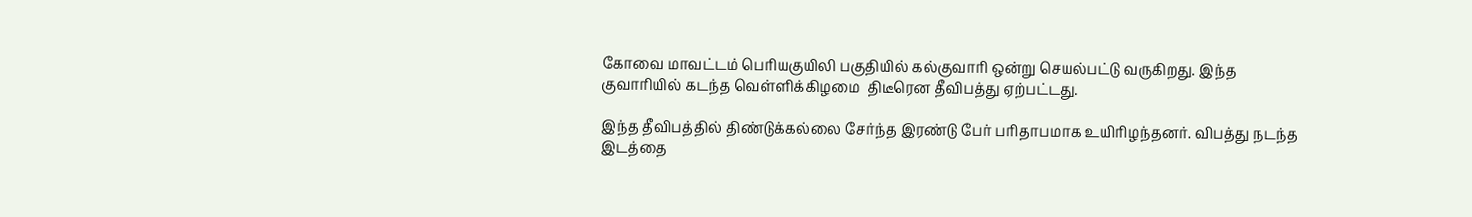கோவை மாவட்டம் பெரியகுயிலி பகுதியில் கல்குவாரி ஒன்று செயல்பட்டு வருகிறது. இந்த குவாரியில் கடந்த வெள்ளிக்கிழமை  திடீரென தீவிபத்து ஏற்பட்டது.

இந்த தீவிபத்தில் திண்டுக்கல்லை சேர்ந்த இரண்டு பேர் பரிதாபமாக உயிரிழந்தனர். விபத்து நடந்த இடத்தை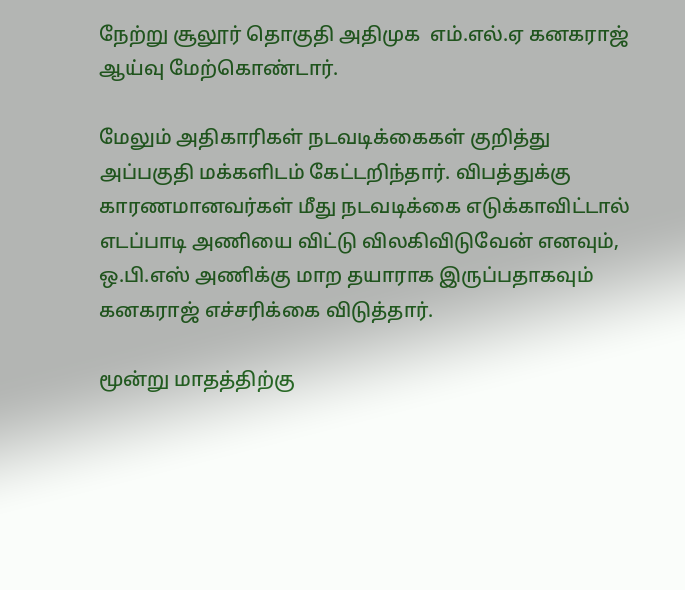நேற்று சூலூர் தொகுதி அதிமுக  எம்.எல்.ஏ கனகராஜ் ஆய்வு மேற்கொண்டார்.

மேலும் அதிகாரிகள் நடவடிக்கைகள் குறித்து அப்பகுதி மக்களிடம் கேட்டறிந்தார். விபத்துக்கு காரணமானவர்கள் மீது நடவடிக்கை எடுக்காவிட்டால் எடப்பாடி அணியை விட்டு விலகிவிடுவேன் எனவும், ஒ.பி.எஸ் அணிக்கு மாற தயாராக இருப்பதாகவும் கனகராஜ் எச்சரிக்கை விடுத்தார்.

மூன்று மாதத்திற்கு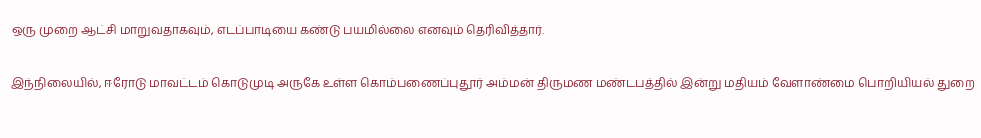ஒரு முறை ஆட்சி மாறுவதாகவும், எடப்பாடியை கண்டு பயமில்லை எனவும் தெரிவித்தார்.

இந்நிலையில், ஈரோடு மாவட்டம் கொடுமுடி அருகே உள்ள கொம்பணைப்புதூர் அம்மன் திருமண மண்டபத்தில் இன்று மதியம் வேளாண்மை பொறியியல் துறை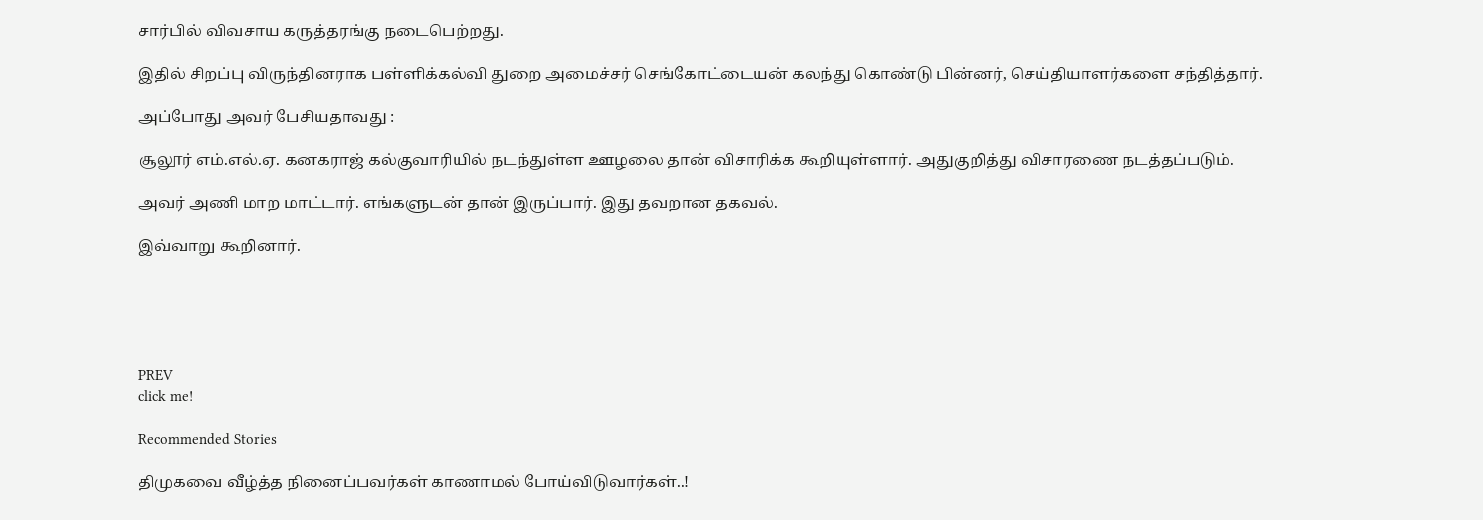சார்பில் விவசாய கருத்தரங்கு நடைபெற்றது.

இதில் சிறப்பு விருந்தினராக பள்ளிக்கல்வி துறை அமைச்சர் செங்கோட்டையன் கலந்து கொண்டு பின்னர், செய்தியாளர்களை சந்தித்தார்.

அப்போது அவர் பேசியதாவது :

சூலூர் எம்.எல்.ஏ. கனகராஜ் கல்குவாரியில் நடந்துள்ள ஊழலை தான் விசாரிக்க கூறியுள்ளார். அதுகுறித்து விசாரணை நடத்தப்படும்.

அவர் அணி மாற மாட்டார். எங்களுடன் தான் இருப்பார். இது தவறான தகவல்.

இவ்வாறு கூறினார்.





PREV
click me!

Recommended Stories

திமுகவை வீழ்த்த நினைப்பவர்கள் காணாமல் போய்விடுவார்கள்..!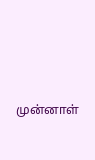முன்னாள்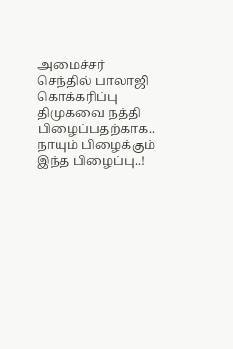அமைச்சர் செந்தில் பாலாஜி கொக்கரிப்பு
திமுகவை நத்தி பிழைப்பதற்காக.. நாயும் பிழைக்கும் இந்த பிழைப்பு..!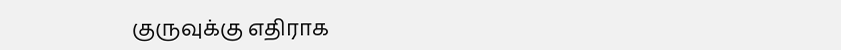குருவுக்கு எதிராக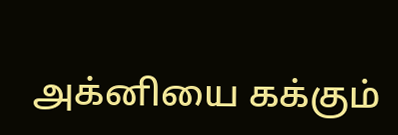அக்னியை கக்கும்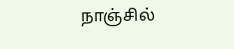நாஞ்சில்